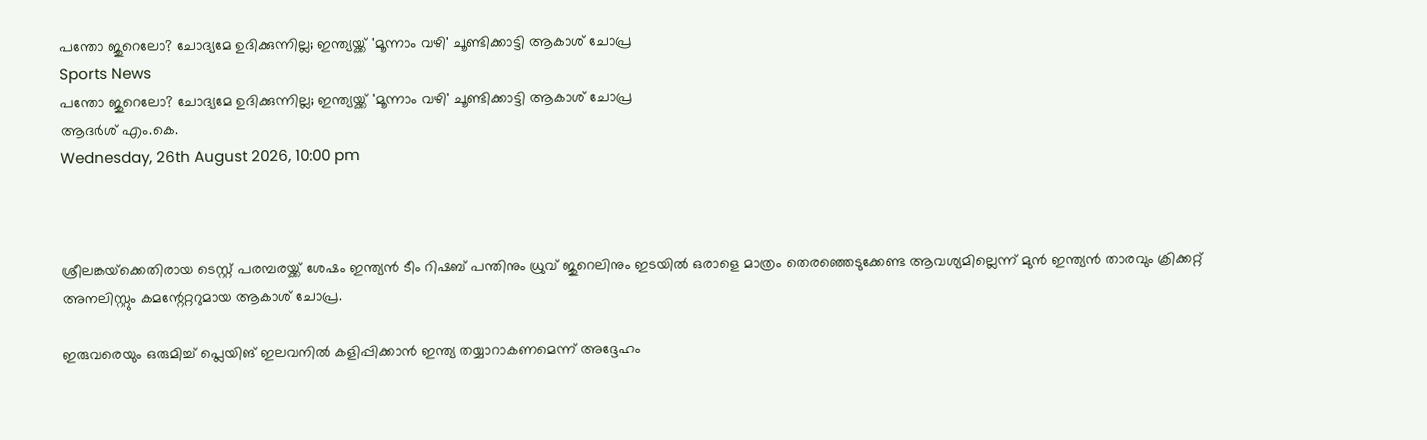പന്തോ ജുറെലോ? ചോദ്യമേ ഉദിക്കുന്നില്ല; ഇന്ത്യയ്ക്ക് 'മൂന്നാം വഴി' ചൂണ്ടിക്കാട്ടി ആകാശ് ചോപ്ര
Sports News
പന്തോ ജുറെലോ? ചോദ്യമേ ഉദിക്കുന്നില്ല; ഇന്ത്യയ്ക്ക് 'മൂന്നാം വഴി' ചൂണ്ടിക്കാട്ടി ആകാശ് ചോപ്ര
ആദർശ് എം.കെ.
Wednesday, 26th August 2026, 10:00 pm



ശ്രീലങ്കയ്‌ക്കെതിരായ ടെസ്റ്റ് പരമ്പരയ്ക്ക് ശേഷം ഇന്ത്യന്‍ ടീം റിഷബ് പന്തിനും ധ്രുവ് ജുറെലിനും ഇടയില്‍ ഒരാളെ മാത്രം തെരഞ്ഞെടുക്കേണ്ട ആവശ്യമില്ലെന്ന് മുന്‍ ഇന്ത്യന്‍ താരവും ക്രിക്കറ്റ് അനലിസ്റ്റും കമന്റേറ്ററുമായ ആകാശ് ചോപ്ര.

ഇരുവരെയും ഒരുമിച്ച് പ്ലെയിങ് ഇലവനില്‍ കളിപ്പിക്കാന്‍ ഇന്ത്യ തയ്യാറാകണമെന്ന് അദ്ദേഹം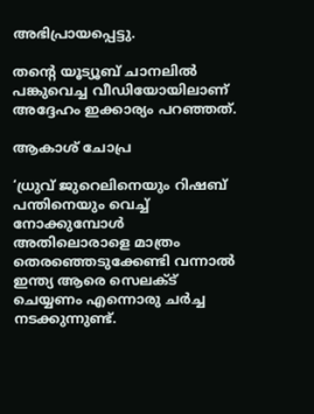അഭിപ്രായപ്പെട്ടു.

തന്റെ യൂട്യൂബ് ചാനലില്‍ പങ്കുവെച്ച വീഡിയോയിലാണ് അദ്ദേഹം ഇക്കാര്യം പറഞ്ഞത്.

ആകാശ് ചോപ്ര

‘ധ്രുവ് ജുറെലിനെയും റിഷബ് പന്തിനെയും വെച്ച് നോക്കുമ്പോള്‍ അതിലൊരാളെ മാത്രം തെരഞ്ഞെടുക്കേണ്ടി വന്നാല്‍ ഇന്ത്യ ആരെ സെലക്ട് ചെയ്യണം എന്നൊരു ചര്‍ച്ച നടക്കുന്നുണ്ട്.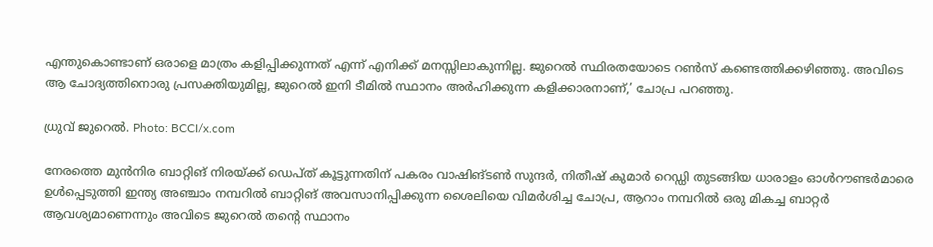എന്തുകൊണ്ടാണ് ഒരാളെ മാത്രം കളിപ്പിക്കുന്നത് എന്ന് എനിക്ക് മനസ്സിലാകുന്നില്ല. ജുറെല്‍ സ്ഥിരതയോടെ റണ്‍സ് കണ്ടെത്തിക്കഴിഞ്ഞു. അവിടെ ആ ചോദ്യത്തിനൊരു പ്രസക്തിയുമില്ല, ജുറെല്‍ ഇനി ടീമില്‍ സ്ഥാനം അര്‍ഹിക്കുന്ന കളിക്കാരനാണ്,’ ചോപ്ര പറഞ്ഞു.

ധ്രുവ് ജുറെല്‍. Photo: BCCI/x.com

നേരത്തെ മുന്‍നിര ബാറ്റിങ് നിരയ്ക്ക് ഡെപ്ത് കൂട്ടുന്നതിന് പകരം വാഷിങ്ടണ്‍ സുന്ദര്‍, നിതീഷ് കുമാര്‍ റെഡ്ഡി തുടങ്ങിയ ധാരാളം ഓള്‍റൗണ്ടര്‍മാരെ ഉള്‍പ്പെടുത്തി ഇന്ത്യ അഞ്ചാം നമ്പറില്‍ ബാറ്റിങ് അവസാനിപ്പിക്കുന്ന ശൈലിയെ വിമര്‍ശിച്ച ചോപ്ര, ആറാം നമ്പറില്‍ ഒരു മികച്ച ബാറ്റര്‍ ആവശ്യമാണെന്നും അവിടെ ജുറെല്‍ തന്റെ സ്ഥാനം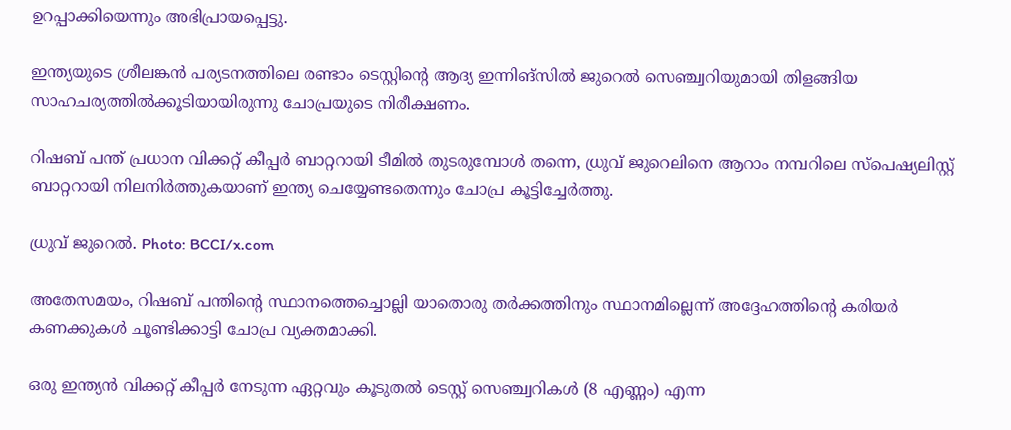ഉറപ്പാക്കിയെന്നും അഭിപ്രായപ്പെട്ടു.

ഇന്ത്യയുടെ ശ്രീലങ്കന്‍ പര്യടനത്തിലെ രണ്ടാം ടെസ്റ്റിന്റെ ആദ്യ ഇന്നിങ്‌സില്‍ ജുറെല്‍ സെഞ്ച്വറിയുമായി തിളങ്ങിയ സാഹചര്യത്തില്‍ക്കൂടിയായിരുന്നു ചോപ്രയുടെ നിരീക്ഷണം.

റിഷബ് പന്ത് പ്രധാന വിക്കറ്റ് കീപ്പര്‍ ബാറ്ററായി ടീമില്‍ തുടരുമ്പോള്‍ തന്നെ, ധ്രുവ് ജുറെലിനെ ആറാം നമ്പറിലെ സ്‌പെഷ്യലിസ്റ്റ് ബാറ്ററായി നിലനിര്‍ത്തുകയാണ് ഇന്ത്യ ചെയ്യേണ്ടതെന്നും ചോപ്ര കൂട്ടിച്ചേര്‍ത്തു.

ധ്രുവ് ജുറെല്‍. Photo: BCCI/x.com

അതേസമയം, റിഷബ് പന്തിന്റെ സ്ഥാനത്തെച്ചൊല്ലി യാതൊരു തര്‍ക്കത്തിനും സ്ഥാനമില്ലെന്ന് അദ്ദേഹത്തിന്റെ കരിയര്‍ കണക്കുകള്‍ ചൂണ്ടിക്കാട്ടി ചോപ്ര വ്യക്തമാക്കി.

ഒരു ഇന്ത്യന്‍ വിക്കറ്റ് കീപ്പര്‍ നേടുന്ന ഏറ്റവും കൂടുതല്‍ ടെസ്റ്റ് സെഞ്ച്വറികള്‍ (8 എണ്ണം) എന്ന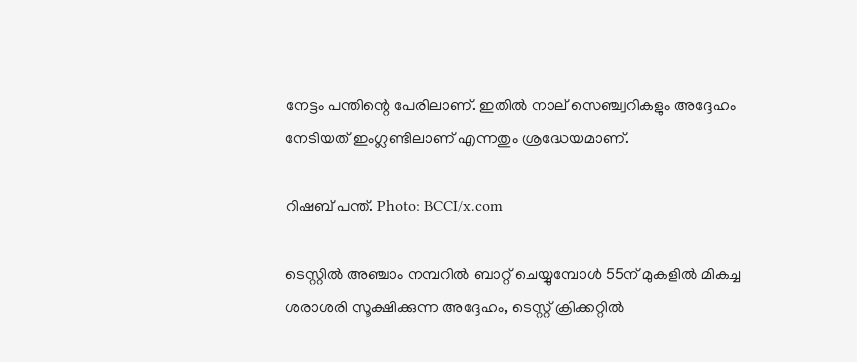നേട്ടം പന്തിന്റെ പേരിലാണ്. ഇതില്‍ നാല് സെഞ്ച്വറികളും അദ്ദേഹം നേടിയത് ഇംഗ്ലണ്ടിലാണ് എന്നതും ശ്രദ്ധേയമാണ്.

റിഷബ് പന്ത്. Photo: BCCI/x.com

ടെസ്റ്റില്‍ അഞ്ചാം നമ്പറില്‍ ബാറ്റ് ചെയ്യുമ്പോള്‍ 55ന് മുകളില്‍ മികച്ച ശരാശരി സൂക്ഷിക്കുന്ന അദ്ദേഹം, ടെസ്റ്റ് ക്രിക്കറ്റില്‍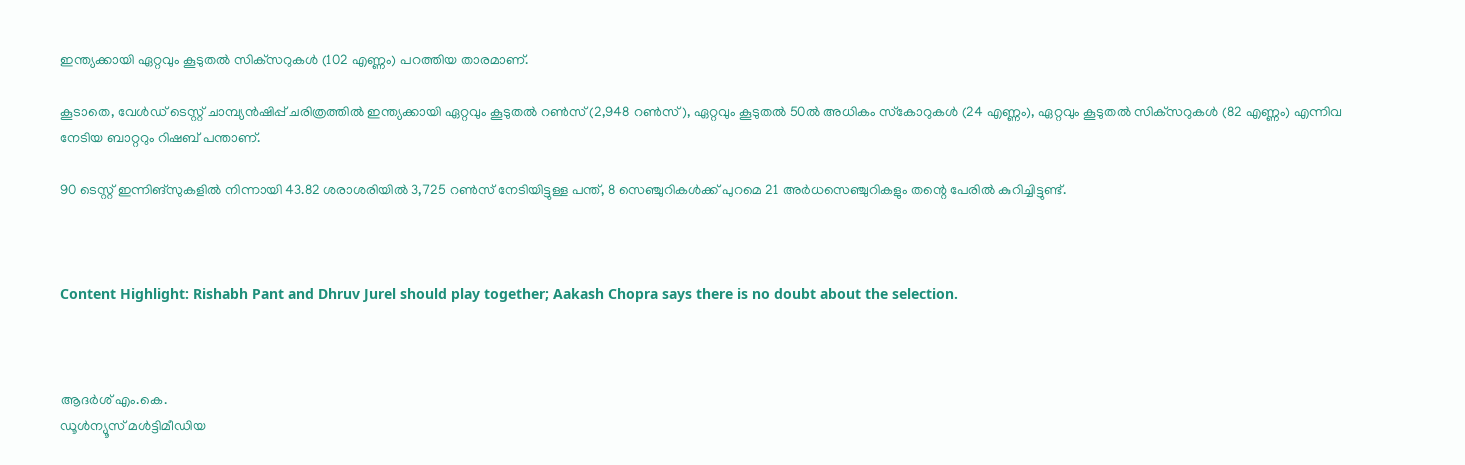ഇന്ത്യക്കായി ഏറ്റവും കൂടുതല്‍ സിക്‌സറുകള്‍ (102 എണ്ണം) പറത്തിയ താരമാണ്.

കൂടാതെ, വേള്‍ഡ് ടെസ്റ്റ് ചാമ്പ്യന്‍ഷിപ്പ് ചരിത്രത്തില്‍ ഇന്ത്യക്കായി ഏറ്റവും കൂടുതല്‍ റണ്‍സ് (2,948 റണ്‍സ്), ഏറ്റവും കൂടുതല്‍ 50ല്‍ അധികം സ്‌കോറുകള്‍ (24 എണ്ണം), ഏറ്റവും കൂടുതല്‍ സിക്‌സറുകള്‍ (82 എണ്ണം) എന്നിവ നേടിയ ബാറ്ററും റിഷബ് പന്താണ്.

90 ടെസ്റ്റ് ഇന്നിങ്‌സുകളില്‍ നിന്നായി 43.82 ശരാശരിയില്‍ 3,725 റണ്‍സ് നേടിയിട്ടുള്ള പന്ത്, 8 സെഞ്ചുറികള്‍ക്ക് പുറമെ 21 അര്‍ധസെഞ്ചുറികളും തന്റെ പേരില്‍ കുറിച്ചിട്ടുണ്ട്.



Content Highlight: Rishabh Pant and Dhruv Jurel should play together; Aakash Chopra says there is no doubt about the selection.



ആദർശ് എം.കെ.
ഡൂള്‍ന്യൂസ് മള്‍ട്ടിമീഡിയ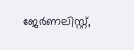ജേര്‍ണലിസ്റ്റ്,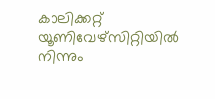കാലിക്കറ്റ് യൂണിവേഴ്സിറ്റിയില്‍ നിന്നും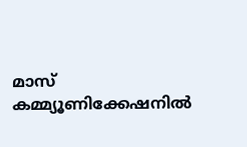മാസ് കമ്മ്യൂണിക്കേഷനില്‍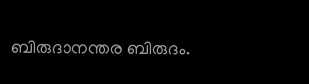ബിരുദാനന്തര ബിരുദം.